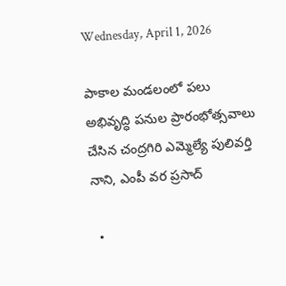Wednesday, April 1, 2026

పాకాల మండలంలో పలు అభివృద్ధి పనుల ప్రారంభోత్సవాలు చేసిన చంద్రగిరి ఎమ్మెల్యే పులివర్తి నాని, ఎంపీ వర ప్రసాద్

  •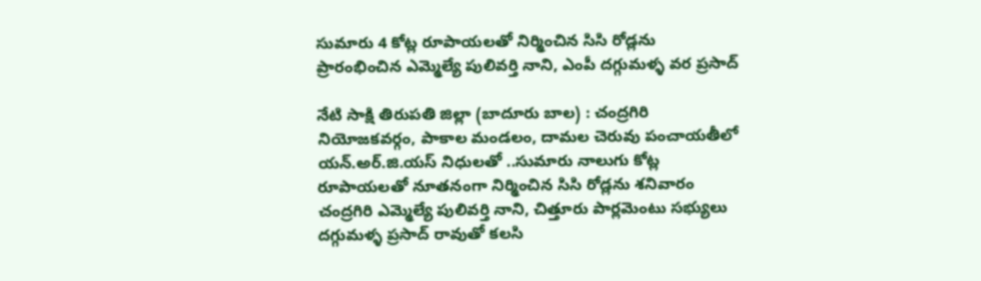సుమారు 4 కోట్ల రూపాయలతో నిర్మించిన సిసి రోడ్లను ప్రారంభించిన ఎమ్మెల్యే పులివర్తి నాని, ఎంపీ దగ్గుమళ్ళ వర ప్రసాద్

నేటి సాక్షి తిరుపతి జిల్లా (బాదూరు బాల) : చంద్రగిరి నియోజకవర్గం, పాకాల మండలం, దామల చెరువు పంచాయతీలో యన్.అర్.జి.యస్ నిధులతో ..సుమారు నాలుగు కోట్ల రూపాయలతో నూతనంగా నిర్మించిన సిసి రోడ్లను శనివారం చంద్రగిరి ఎమ్మెల్యే పులివర్తి నాని, చిత్తూరు పార్లమెంటు సభ్యులు దగ్గుమళ్ళ ప్రసాద్ రావుతో కలసి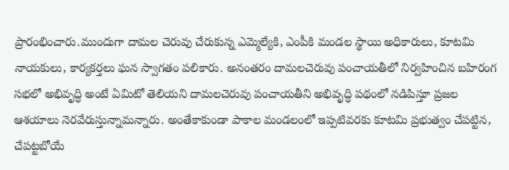ప్రారంభించారు.ముందుగా దామల చెరువు చేరుకున్న ఎమ్మెల్యేకి, ఎంపీకి మండల స్థాయి అధికారులు, కూటమి నాయకులు, కార్యకర్తలు ఘన స్వాగతం పలికారు. అనంతరం దామలచెరువు పంచాయతీలో నిర్వహించిన బహిరంగ సభలో అభివృద్ధి అంటే ఏమిటో తెలియని దామలచెరువు పంచాయతీని అభివృద్ధి పథంలో నడిపిస్తూ ప్రజల ఆశయాలు నెరవేరుస్తున్నామన్నారు. అంతేకాకుండా పాకాల మండలంలో ఇప్పటివరకు కూటమి ప్రభుత్వం చేపట్టిన, చేపట్టబోయే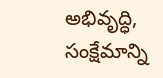అభివృద్ధి, సంక్షేమాన్ని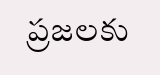ప్రజలకు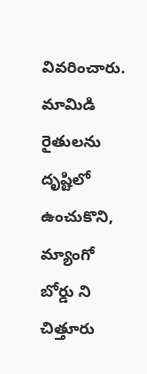వివరించారు. మామిడి రైతులను దృష్టిలో ఉంచుకొని, మ్యాంగో బోర్డు ని చిత్తూరు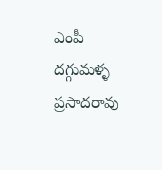ఎంపీ దగ్గుమళ్ళ ప్రసాదరావు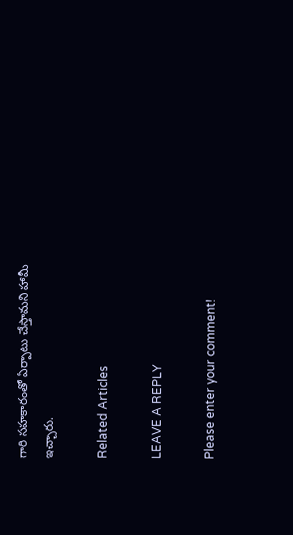గారి సహకారంతో ఏర్పాటు చేస్తామని హామీ ఇచ్చారు.

Related Articles

LEAVE A REPLY

Please enter your comment!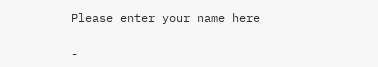Please enter your name here

-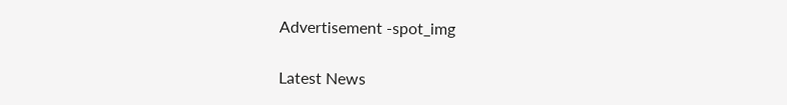Advertisement -spot_img

Latest News